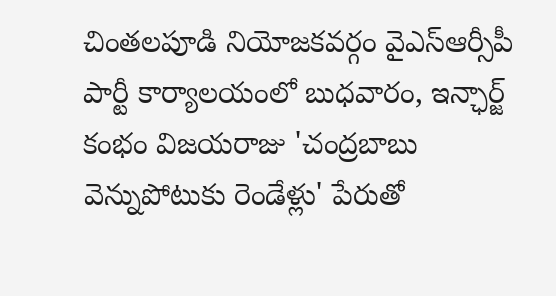చింతలపూడి నియోజకవర్గం వైఎస్ఆర్సీపీ పార్టీ కార్యాలయంలో బుధవారం, ఇన్ఛార్జ్ కంభం విజయరాజు 'చంద్రబాబు వెన్నుపోటుకు రెండేళ్లు' పేరుతో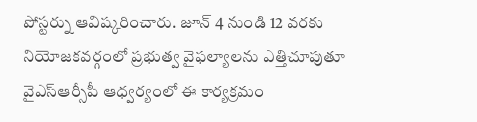పోస్టర్ను ఆవిష్కరించారు. జూన్ 4 నుండి 12 వరకు నియోజకవర్గంలో ప్రభుత్వ వైఫల్యాలను ఎత్తిచూపుతూ వైఎస్ఆర్సీపీ ఆధ్వర్యంలో ఈ కార్యక్రమం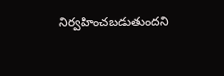నిర్వహించబడుతుందని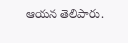ఆయన తెలిపారు.